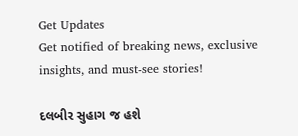Get Updates
Get notified of breaking news, exclusive insights, and must-see stories!

દલબીર સુહાગ જ હશે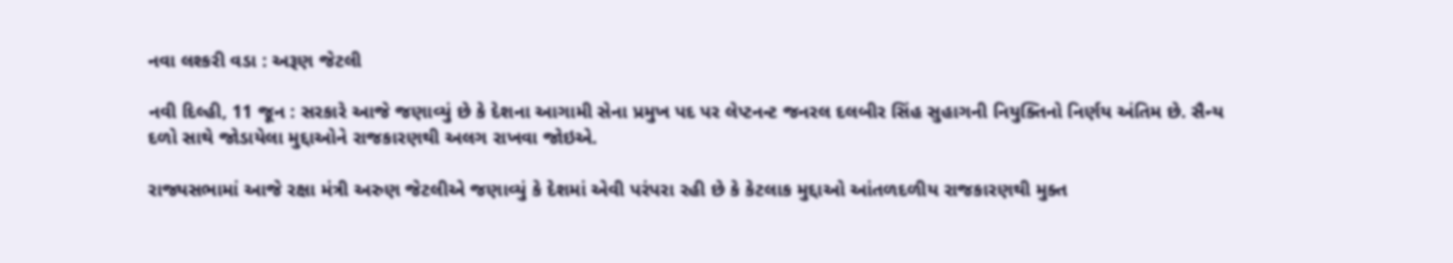નવા લશ્કરી વડા : અરૂણ જેટલી

નવી દિલ્હી, 11 જૂન : સરકારે આજે જણાવ્યું છે કે દેશના આગામી સેના પ્રમુખ પદ પર લેપ્ટનન્ટ જનરલ દલબીર સિંહ સુહાગની નિયુક્તિનો નિર્ણય અંતિમ છે. સૈન્ય દળો સાથે જોડાયેલા મુદ્દાઓને રાજકારણથી અલગ રાખવા જોઇએ.

રાજ્યસભામાં આજે રક્ષા મંત્રી અરુણ જેટલીએ જણાવ્યું કે દેશમાં એવી પરંપરા રહી છે કે કેટલાક મુદ્દાઓ આંતળદળીય રાજકારણથી મુક્ત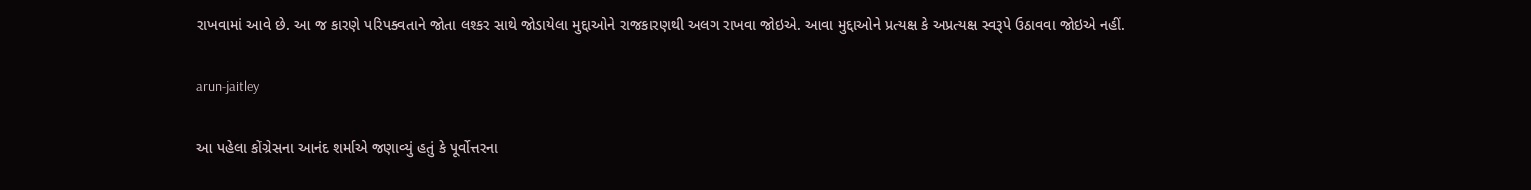રાખવામાં આવે છે. આ જ કારણે પરિપક્વતાને જોતા લશ્કર સાથે જોડાયેલા મુદ્દાઓને રાજકારણથી અલગ રાખવા જોઇએ. આવા મુદ્દાઓને પ્રત્યક્ષ કે અપ્રત્યક્ષ સ્વરૂપે ઉઠાવવા જોઇએ નહીં.

arun-jaitley

આ પહેલા કોંગ્રેસના આનંદ શર્માએ જણાવ્યું હતું કે પૂર્વોત્તરના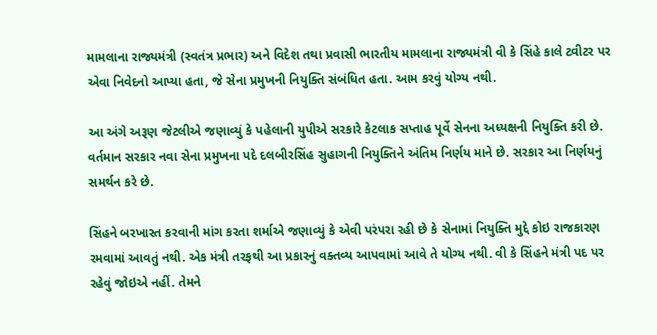મામલાના રાજ્યમંત્રી (સ્વતંત્ર પ્રભાર) અને વિદેશ તથા પ્રવાસી ભારતીય મામલાના રાજ્યમંત્રી વી કે સિંહે કાલે ટ્વીટર પર એવા નિવેદનો આપ્યા હતા, જે સેના પ્રમુખની નિયુક્તિ સંબંધિત હતા. આમ કરવું યોગ્ય નથી.

આ અંગે અરૂણ જેટલીએ જણાવ્યું કે પહેલાની યુપીએ સરકારે કેટલાક સપ્તાહ પૂર્વે સેનના અધ્યક્ષની નિયુક્તિ કરી છે. વર્તમાન સરકાર નવા સેના પ્રમુખના પદે દલબીરસિંહ સુહાગની નિયુક્તિને અંતિમ નિર્ણય માને છે. સરકાર આ નિર્ણયનું સમર્થન કરે છે.

સિંહને બરખાસ્ત કરવાની માંગ કરતા શર્માએ જણાવ્યું કે એવી પરંપરા રહી છે કે સેનામાં નિયુક્તિ મુદ્દે કોઇ રાજકારણ રમવામાં આવતું નથી. એક મંત્રી તરફથી આ પ્રકારનું વક્તવ્ય આપવામાં આવે તે યોગ્ય નથી. વી કે સિંહને મંત્રી પદ પર રહેવું જોઇએ નહીં. તેમને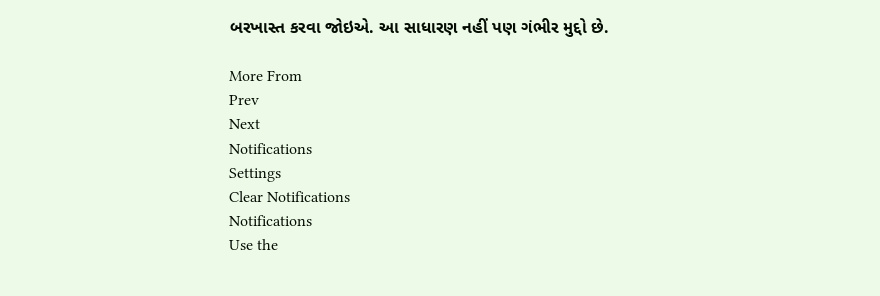બરખાસ્ત કરવા જોઇએ. આ સાધારણ નહીં પણ ગંભીર મુદ્દો છે.

More From
Prev
Next
Notifications
Settings
Clear Notifications
Notifications
Use the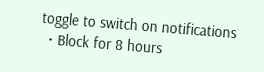toggle to switch on notifications
  • Block for 8 hours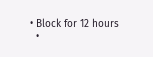• Block for 12 hours
  •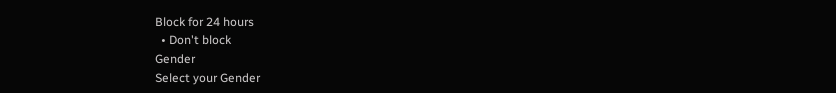Block for 24 hours
  • Don't block
Gender
Select your Gender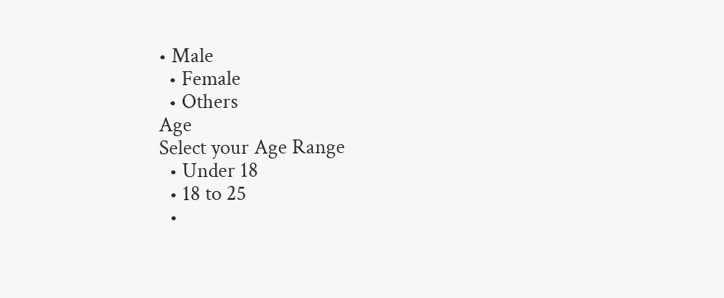• Male
  • Female
  • Others
Age
Select your Age Range
  • Under 18
  • 18 to 25
  •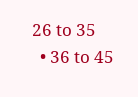26 to 35
  • 36 to 45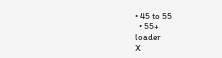• 45 to 55
  • 55+
loader
X